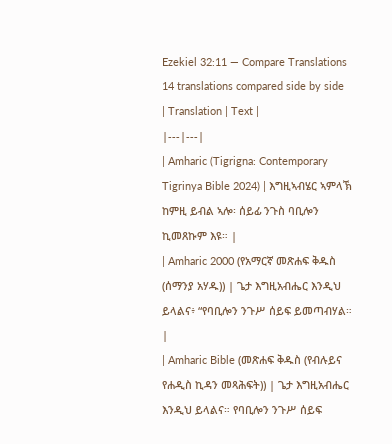Ezekiel 32:11 — Compare Translations
14 translations compared side by side
| Translation | Text |
|---|---|
| Amharic (Tigrigna: Contemporary Tigrinya Bible 2024) | እግዚኣብሄር ኣምላኽ ከምዚ ይብል ኣሎ፡ ሰይፊ ንጉስ ባቢሎን ኪመጸኩም እዩ። |
| Amharic 2000 (የአማርኛ መጽሐፍ ቅዱስ (ሰማንያ አሃዱ)) | ጌታ እግዚአብሔር እንዲህ ይላልና፥ “የባቢሎን ንጉሥ ሰይፍ ይመጣብሃል። |
| Amharic Bible (መጽሐፍ ቅዱስ (የብሉይና የሐዲስ ኪዳን መጻሕፍት)) | ጌታ እግዚአብሔር እንዲህ ይላልና። የባቢሎን ንጉሥ ሰይፍ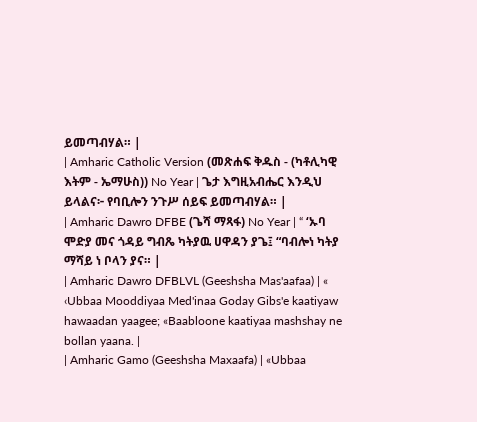ይመጣብሃል። |
| Amharic Catholic Version (መጽሐፍ ቅዱስ - (ካቶሊካዊ እትም - ኤማሁስ)) No Year | ጌታ እግዚአብሔር እንዲህ ይላልና፦ የባቢሎን ንጉሥ ሰይፍ ይመጣብሃል። |
| Amharic Dawro DFBE (ጌሻ ማጻፋ) No Year | “ ‘ኡባ ሞድያ መና ጎዳይ ግብጼ ካትያዉ ሀዋዳን ያጌ፤ “ባብሎነ ካትያ ማሻይ ነ ቦላን ያና። |
| Amharic Dawro DFBLVL (Geeshsha Mas'aafaa) | « ‹Ubbaa Mooddiyaa Med'inaa Goday Gibs'e kaatiyaw hawaadan yaagee; «Baabloone kaatiyaa mashshay ne bollan yaana. |
| Amharic Gamo (Geeshsha Maxaafa) | «Ubbaa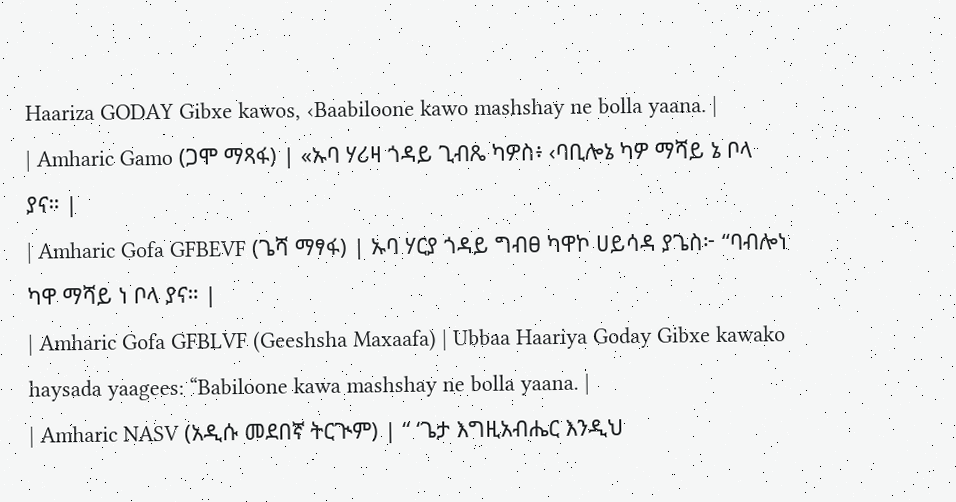Haariza GODAY Gibxe kawos, ‹Baabiloone kawo mashshay ne bolla yaana. |
| Amharic Gamo (ጋሞ ማጻፋ) | «ኡባ ሃሪዛ ጎዳይ ጊብጼ ካዎስ፥ ‹ባቢሎኔ ካዎ ማሻይ ኔ ቦላ ያና። |
| Amharic Gofa GFBEVF (ጌሻ ማፃፋ) | ኡባ ሃርያ ጎዳይ ግብፀ ካዋኮ ሀይሳዳ ያጌስ፦ “ባብሎነ ካዋ ማሻይ ነ ቦላ ያና። |
| Amharic Gofa GFBLVF (Geeshsha Maxaafa) | Ubbaa Haariya Goday Gibxe kawako haysada yaagees: “Babiloone kawa mashshay ne bolla yaana. |
| Amharic NASV (አዲሱ መደበኛ ትርጒም) | “ ‘ጌታ እግዚአብሔር እንዲህ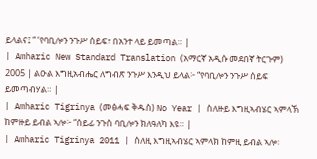ይላልና፤ “ ‘የባቢሎን ንጉሥ ሰይፍ፣ በአንተ ላይ ይመጣል። |
| Amharic New Standard Translation (አማርኛ አዲሱ መደበኛ ትርጉም) 2005 | ልዑል እግዚአብሔር ለግብጽ ንጉሥ እንዲህ ይላል፦ “የባቢሎን ንጉሥ ሰይፍ ይመጣብሃል። |
| Amharic Tigrinya (መፅሓፍ ቅዱስ) No Year | ስለዙይ እግዚኣብሄር ኣምላኽ ከምዙይ ይብል ኣሎ፦ “ሰይፊ ንጉስ ባቢሎን ክለዓለካ እዩ። |
| Amharic Tigrinya 2011 | ስለዚ እግዚኣብሄር ኣምላክ ከምዚ ይብል ኣሎ፡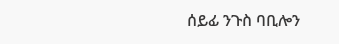ሰይፊ ንጉስ ባቢሎን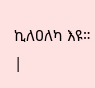ኪለዐለካ እዩ። |